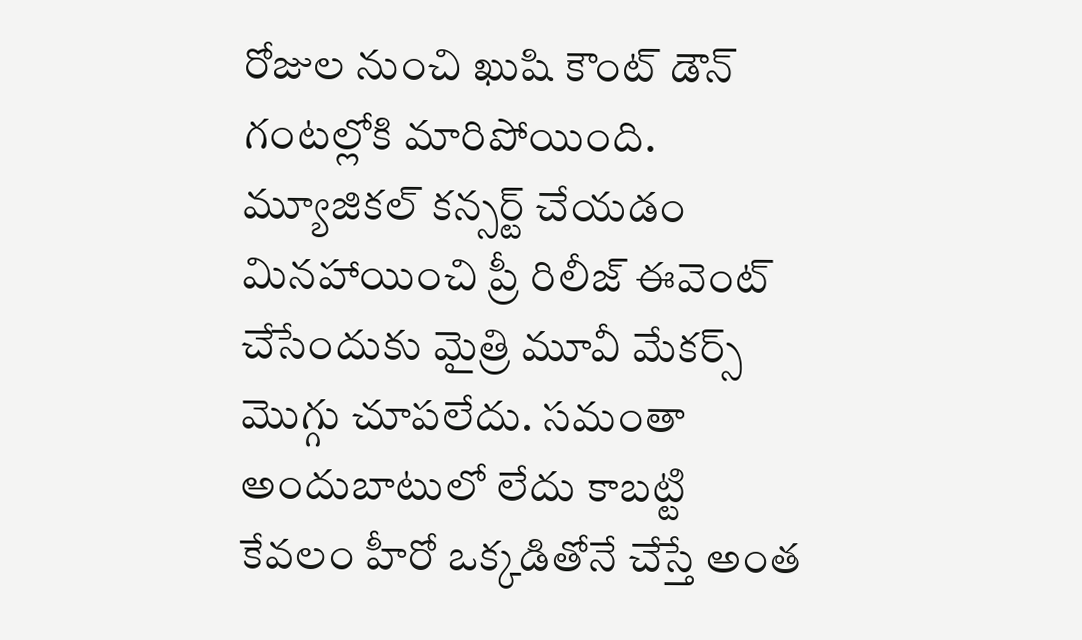రోజుల నుంచి ఖుషి కౌంట్ డౌన్ గంటల్లోకి మారిపోయింది. మ్యూజికల్ కన్సర్ట్ చేయడం మినహాయించి ప్రీ రిలీజ్ ఈవెంట్ చేసేందుకు మైత్రి మూవీ మేకర్స్ మొగ్గు చూపలేదు. సమంతా అందుబాటులో లేదు కాబట్టి కేవలం హీరో ఒక్కడితోనే చేస్తే అంత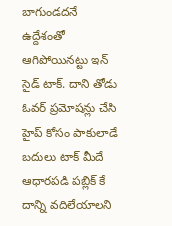బాగుండదనే ఉద్దేశంతో ఆగిపోయినట్టు ఇన్ సైడ్ టాక్. దాని తోడు ఓవర్ ప్రమోషన్లు చేసి హైప్ కోసం పాకులాడే బదులు టాక్ మీదే ఆధారపడి పబ్లిక్ కే దాన్ని వదిలేయాలని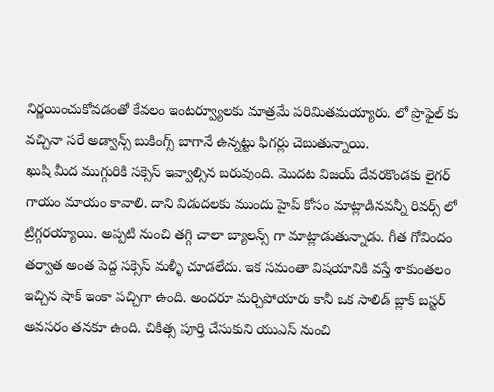నిర్ణయించుకోవడంతో కేవలం ఇంటర్వ్యూలకు మాత్రమే పరిమితమయ్యారు. లో ప్రొఫైల్ కు వచ్చినా సరే అడ్వాన్స్ బుకింగ్స్ బాగానే ఉన్నట్టు ఫిగర్లు చెబుతున్నాయి.
ఖుషి మీద ముగ్గురికి సక్సెస్ ఇవ్వాల్సిన బరువుంది. మొదట విజయ్ దేవరకొండకు లైగర్ గాయం మాయం కావాలి. దాని విడుదలకు ముందు హైప్ కోసం మాట్లాడినవన్నీ రివర్స్ లో ట్రిగ్గరయ్యాయి. అప్పటి నుంచి తగ్గి చాలా బ్యాలన్స్ గా మాట్లాడుతున్నాడు. గీత గోవిందం తర్వాత అంత పెద్ద సక్సెస్ మళ్ళీ చూడలేదు. ఇక సమంతా విషయానికి వస్తే శాకుంతలం ఇచ్చిన షాక్ ఇంకా పచ్చిగా ఉంది. అందరూ మర్చిపోయారు కానీ ఒక సాలిడ్ బ్లాక్ బస్టర్ అవసరం తనకూ ఉంది. చికిత్స పూర్తి చేసుకుని యుఎస్ నుంచి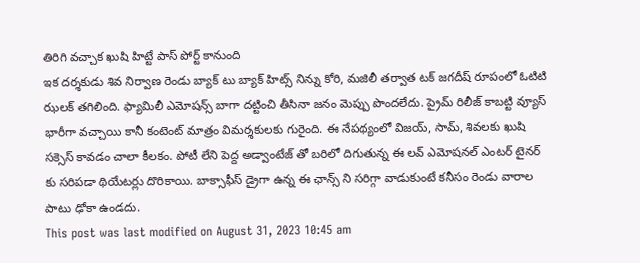తిరిగి వచ్చాక ఖుషి హిట్టే పాస్ పోర్ట్ కానుంది
ఇక దర్శకుడు శివ నిర్వాణ రెండు బ్యాక్ టు బ్యాక్ హిట్స్ నిన్ను కోరి, మజిలీ తర్వాత టక్ జగదీష్ రూపంలో ఓటిటి ఝలక్ తగిలింది. ఫ్యామిలీ ఎమోషన్స్ బాగా దట్టించి తీసినా జనం మెప్పు పొందలేదు. ప్రైమ్ రిలీజ్ కాబట్టి వ్యూస్ భారీగా వచ్చాయి కానీ కంటెంట్ మాత్రం విమర్శకులకు గురైంది. ఈ నేపథ్యంలో విజయ్, సామ్, శివలకు ఖుషి సక్సెస్ కావడం చాలా కీలకం. పోటీ లేని పెద్ద అడ్వాంటేజ్ తో బరిలో దిగుతున్న ఈ లవ్ ఎమోషనల్ ఎంటర్ టైనర్ కు సరిపడా థియేటర్లు దొరికాయి. బాక్సాఫీస్ డ్రైగా ఉన్న ఈ ఛాన్స్ ని సరిగ్గా వాడుకుంటే కనీసం రెండు వారాల పాటు ఢోకా ఉండదు.
This post was last modified on August 31, 2023 10:45 am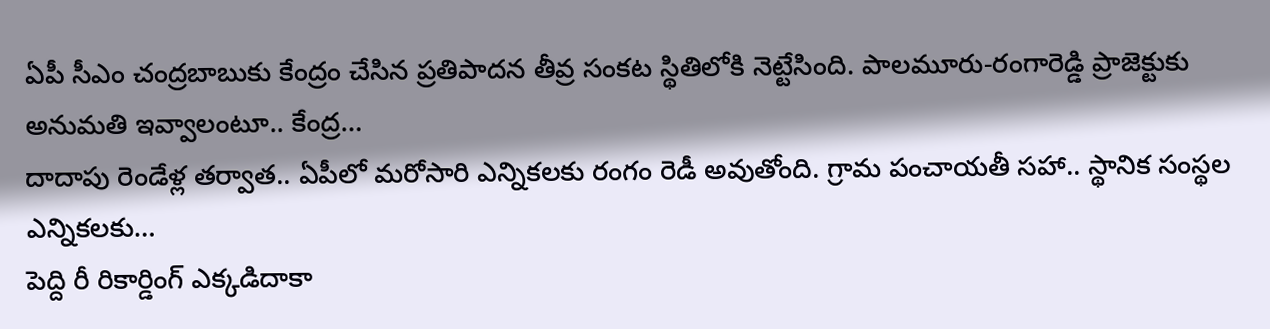ఏపీ సీఎం చంద్రబాబుకు కేంద్రం చేసిన ప్రతిపాదన తీవ్ర సంకట స్థితిలోకి నెట్టేసింది. పాలమూరు-రంగారెడ్డి ప్రాజెక్టుకు అనుమతి ఇవ్వాలంటూ.. కేంద్ర…
దాదాపు రెండేళ్ల తర్వాత.. ఏపీలో మరోసారి ఎన్నికలకు రంగం రెడీ అవుతోంది. గ్రామ పంచాయతీ సహా.. స్థానిక సంస్థల ఎన్నికలకు…
పెద్ది రీ రికార్డింగ్ ఎక్కడిదాకా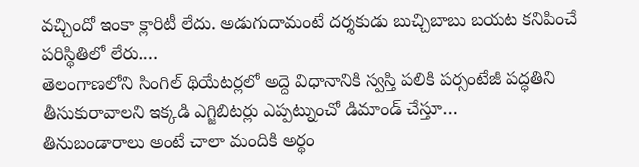వచ్చిందో ఇంకా క్లారిటీ లేదు. అడుగుదామంటే దర్శకుడు బుచ్చిబాబు బయట కనిపించే పరిస్థితిలో లేరు.…
తెలంగాణలోని సింగిల్ థియేటర్లలో అద్దె విధానానికి స్వస్తి పలికి పర్సంటేజీ పద్ధతిని తీసుకురావాలని ఇక్కడి ఎగ్జిబిటర్లు ఎప్పట్నుంచో డిమాండ్ చేస్తూ…
తినుబండారాలు అంటే చాలా మందికి అర్థం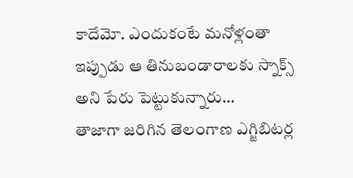కాదేమో. ఎందుకంటే మనోళ్లంతా ఇప్పుడు ఆ తినుబండారాలకు స్నాక్స్ అని పేరు పెట్టుకున్నారు…
తాజాగా జరిగిన తెలంగాణ ఎగ్జిబిటర్ల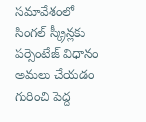సమావేశంలో సింగల్ స్క్రీన్లకు పర్సెంటేజ్ విధానం అమలు చేయడం గురించి పెద్ద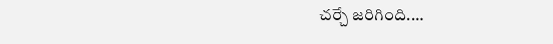చర్చే జరిగింది.…